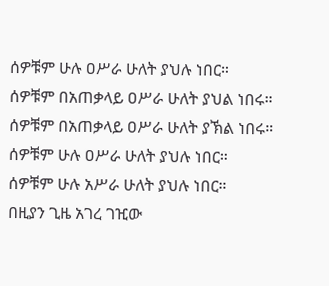ሰዎቹም ሁሉ ዐሥራ ሁለት ያህሉ ነበር።
ሰዎቹም በአጠቃላይ ዐሥራ ሁለት ያህል ነበሩ።
ሰዎቹም በአጠቃላይ ዐሥራ ሁለት ያኽል ነበሩ።
ሰዎቹም ሁሉ ዐሥራ ሁለት ያህሉ ነበር።
ሰዎቹም ሁሉ አሥራ ሁለት ያህሉ ነበር።
በዚያን ጊዜ አገረ ገዢው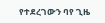የተደረገውን ባየ ጊዜ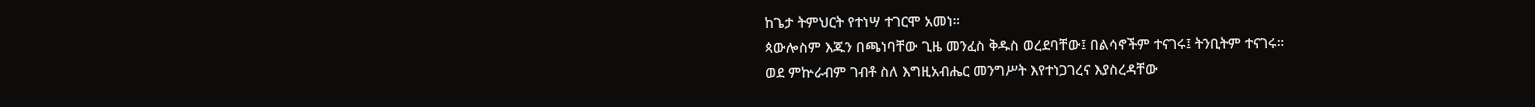ከጌታ ትምህርት የተነሣ ተገርሞ አመነ።
ጳውሎስም እጁን በጫነባቸው ጊዜ መንፈስ ቅዱስ ወረደባቸው፤ በልሳኖችም ተናገሩ፤ ትንቢትም ተናገሩ።
ወደ ምኵራብም ገብቶ ስለ እግዚአብሔር መንግሥት እየተነጋገረና እያስረዳቸው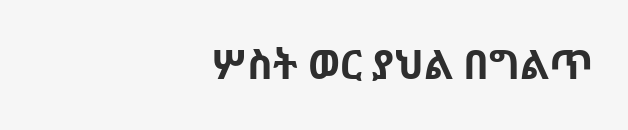ሦስት ወር ያህል በግልጥ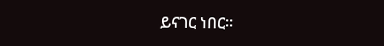ይናገር ነበር።